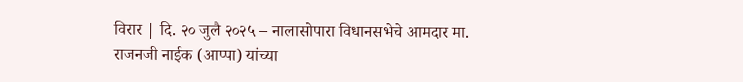विरार | दि. २० जुलै २०२५ – नालासोपारा विधानसभेचे आमदार मा. राजनजी नाईक (आप्पा) यांच्या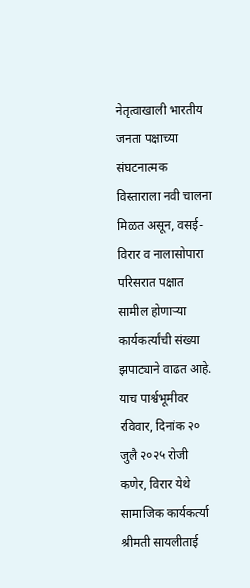नेतृत्वाखाली भारतीय जनता पक्षाच्या संघटनात्मक विस्ताराला नवी चालना मिळत असून, वसई-विरार व नालासोपारा परिसरात पक्षात सामील होणाऱ्या कार्यकर्त्यांची संख्या झपाट्याने वाढत आहे.
याच पार्श्वभूमीवर रविवार, दिनांक २० जुलै २०२५ रोजी कणेर, विरार येथे सामाजिक कार्यकर्त्या श्रीमती सायलीताई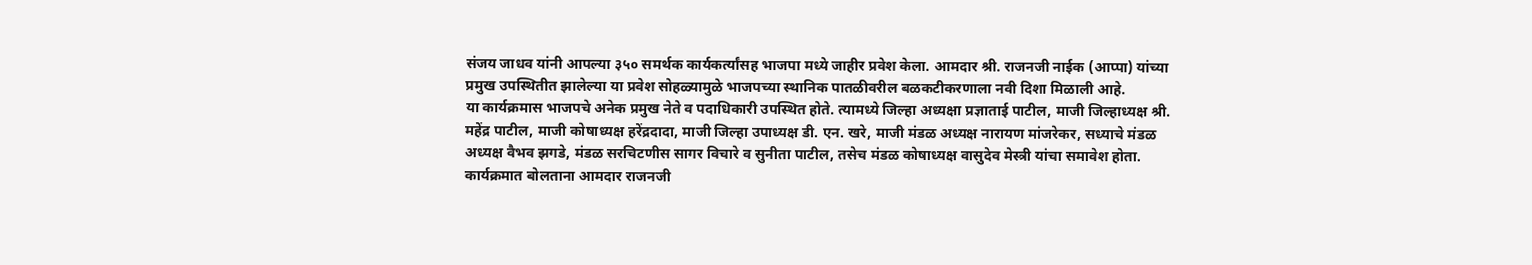संजय जाधव यांनी आपल्या ३५० समर्थक कार्यकर्त्यांसह भाजपा मध्ये जाहीर प्रवेश केला. आमदार श्री. राजनजी नाईक (आप्पा) यांच्या प्रमुख उपस्थितीत झालेल्या या प्रवेश सोहळ्यामुळे भाजपच्या स्थानिक पातळीवरील बळकटीकरणाला नवी दिशा मिळाली आहे.
या कार्यक्रमास भाजपचे अनेक प्रमुख नेते व पदाधिकारी उपस्थित होते. त्यामध्ये जिल्हा अध्यक्षा प्रज्ञाताई पाटील, माजी जिल्हाध्यक्ष श्री. महेंद्र पाटील, माजी कोषाध्यक्ष हरेंद्रदादा, माजी जिल्हा उपाध्यक्ष डी. एन. खरे, माजी मंडळ अध्यक्ष नारायण मांजरेकर, सध्याचे मंडळ अध्यक्ष वैभव झगडे, मंडळ सरचिटणीस सागर विचारे व सुनीता पाटील, तसेच मंडळ कोषाध्यक्ष वासुदेव मेस्त्री यांचा समावेश होता.
कार्यक्रमात बोलताना आमदार राजनजी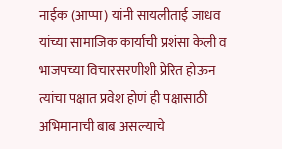नाईक (आप्पा) यांनी सायलीताई जाधव यांच्या सामाजिक कार्याची प्रशंसा केली व भाजपच्या विचारसरणीशी प्रेरित होऊन त्यांचा पक्षात प्रवेश होणं ही पक्षासाठी अभिमानाची बाब असल्याचे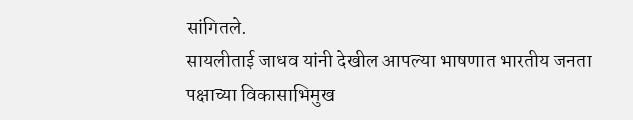सांगितले.
सायलीताई जाधव यांनी देखील आपल्या भाषणात भारतीय जनता पक्षाच्या विकासाभिमुख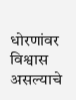धोरणांवर विश्वास असल्याचे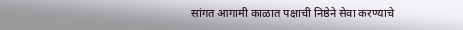सांगत आगामी काळात पक्षाची निष्ठेने सेवा करण्याचे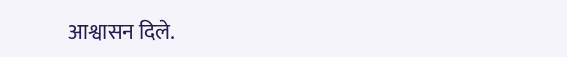आश्वासन दिले.